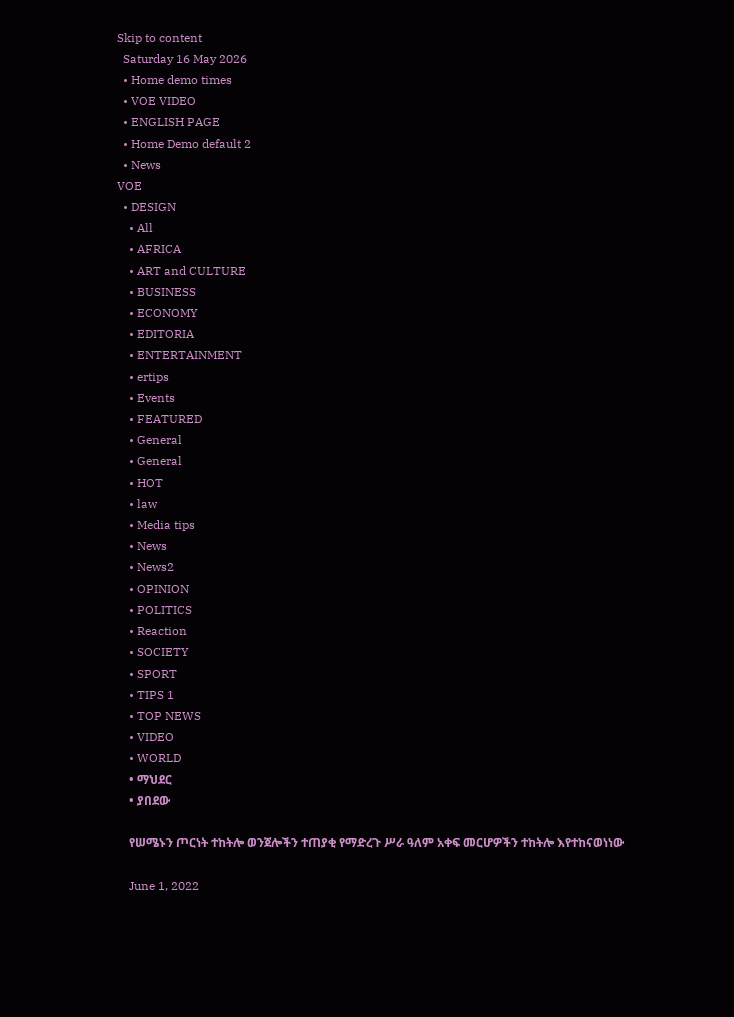Skip to content
  Saturday 16 May 2026
  • Home demo times
  • VOE VIDEO
  • ENGLISH PAGE
  • Home Demo default 2
  • News
VOE
  • DESIGN
    • All
    • AFRICA
    • ART and CULTURE
    • BUSINESS
    • ECONOMY
    • EDITORIA
    • ENTERTAINMENT
    • ertips
    • Events
    • FEATURED
    • General
    • General
    • HOT
    • law
    • Media tips
    • News
    • News2
    • OPINION
    • POLITICS
    • Reaction
    • SOCIETY
    • SPORT
    • TIPS 1
    • TOP NEWS
    • VIDEO
    • WORLD
    • ማህደር
    • ያበደው

    የሠሜኑን ጦርነት ተከትሎ ወንጀሎችን ተጠያቂ የማድረጉ ሥራ ዓለም አቀፍ መርሆዎችን ተከትሎ እየተከናወነነው

    June 1, 2022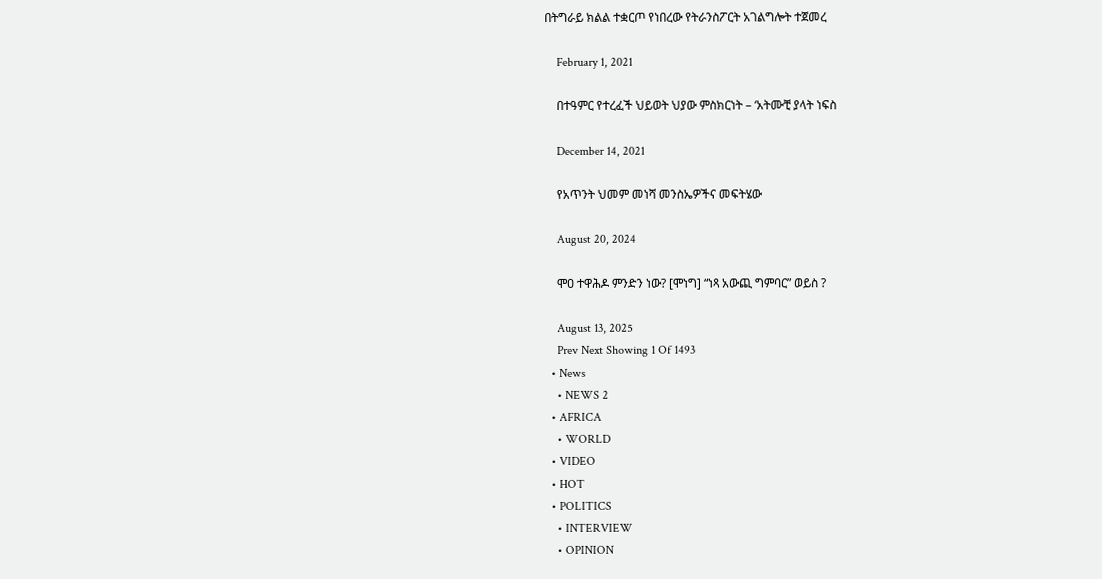በትግራይ ክልል ተቋርጦ የነበረው የትራንስፖርት አገልግሎት ተጀመረ

    February 1, 2021

    በተዓምር የተረፈች ህይወት ህያው ምስክርነት – ‘አትሙቺ ያላት ነፍስ

    December 14, 2021

    የአጥንት ህመም መነሻ መንስኤዎችና መፍትሄው

    August 20, 2024

    ሞዐ ተዋሕዶ ምንድን ነው? [ሞነግ] “ነጻ አውጪ ግምባር” ወይስ ?

    August 13, 2025
    Prev Next Showing 1 Of 1493
  • News
    • NEWS 2
  • AFRICA
    • WORLD
  • VIDEO
  • HOT
  • POLITICS
    • INTERVIEW
    • OPINION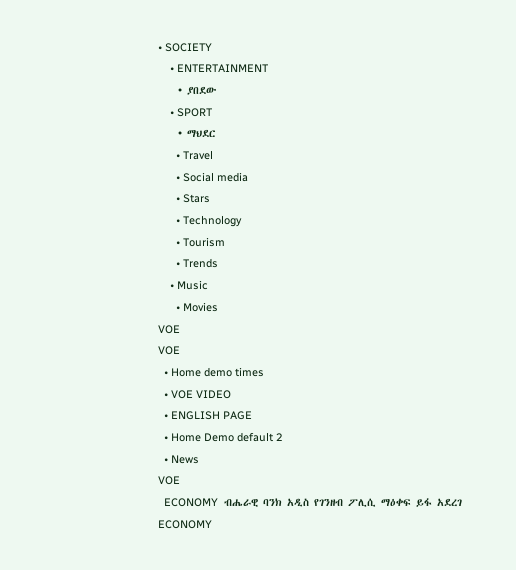• SOCIETY
    • ENTERTAINMENT
    • ያበደው
    • SPORT
    • ማህደር
      • Travel
      • Social media
      • Stars
      • Technology
      • Tourism
      • Trends
    • Music
      • Movies
VOE
VOE
  • Home demo times
  • VOE VIDEO
  • ENGLISH PAGE
  • Home Demo default 2
  • News
VOE
  ECONOMY  ብሔራዊ ባንክ አዲስ የገንዘብ ፖሊሲ ማዕቀፍ ይፋ አደረገ
ECONOMY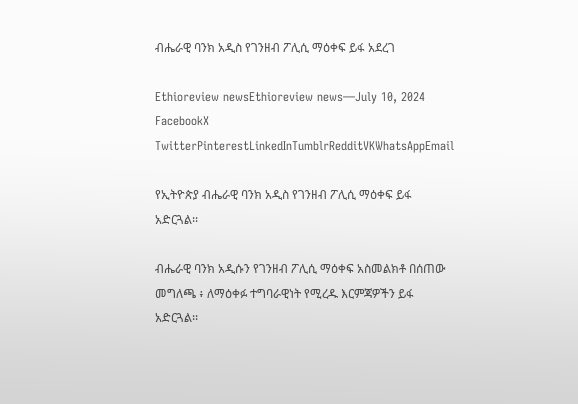ብሔራዊ ባንክ አዲስ የገንዘብ ፖሊሲ ማዕቀፍ ይፋ አደረገ

Ethioreview newsEthioreview news—July 10, 2024
FacebookX TwitterPinterestLinkedInTumblrRedditVKWhatsAppEmail

የኢትዮጵያ ብሔራዊ ባንክ አዲስ የገንዘብ ፖሊሲ ማዕቀፍ ይፋ አድርጓል፡፡

ብሔራዊ ባንክ አዲሱን የገንዘብ ፖሊሲ ማዕቀፍ አስመልክቶ በሰጠው መግለጫ ፥ ለማዕቀፉ ተግባራዊነት የሚረዱ እርምጃዎችን ይፋ አድርጓል፡፡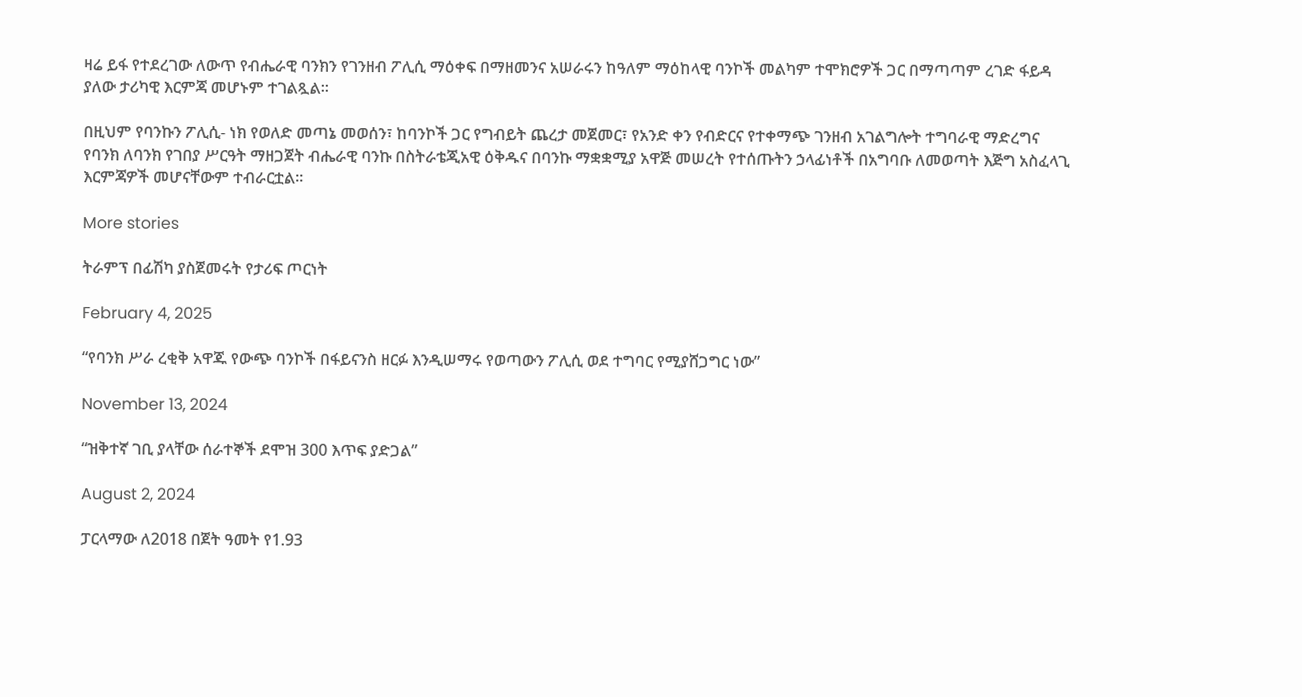ዛሬ ይፋ የተደረገው ለውጥ የብሔራዊ ባንክን የገንዘብ ፖሊሲ ማዕቀፍ በማዘመንና አሠራሩን ከዓለም ማዕከላዊ ባንኮች መልካም ተሞክሮዎች ጋር በማጣጣም ረገድ ፋይዳ ያለው ታሪካዊ እርምጃ መሆኑም ተገልጿል፡፡

በዚህም የባንኩን ፖሊሲ- ነክ የወለድ መጣኔ መወሰን፣ ከባንኮች ጋር የግብይት ጨረታ መጀመር፣ የአንድ ቀን የብድርና የተቀማጭ ገንዘብ አገልግሎት ተግባራዊ ማድረግና የባንክ ለባንክ የገበያ ሥርዓት ማዘጋጀት ብሔራዊ ባንኩ በስትራቴጂአዊ ዕቅዱና በባንኩ ማቋቋሚያ አዋጅ መሠረት የተሰጡትን ኃላፊነቶች በአግባቡ ለመወጣት እጅግ አስፈላጊ እርምጃዎች መሆናቸውም ተብራርቷል፡፡

More stories

ትራምፕ በፊሽካ ያስጀመሩት የታሪፍ ጦርነት

February 4, 2025

“የባንክ ሥራ ረቂቅ አዋጁ የውጭ ባንኮች በፋይናንስ ዘርፉ እንዲሠማሩ የወጣውን ፖሊሲ ወደ ተግባር የሚያሸጋግር ነው”

November 13, 2024

“ዝቅተኛ ገቢ ያላቸው ሰራተኞች ደሞዝ 300 እጥፍ ያድጋል”

August 2, 2024

ፓርላማው ለ2018 በጀት ዓመት የ1.93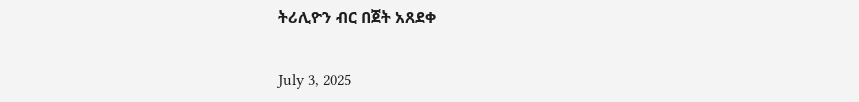ትሪሊዮን ብር በጀት አጸደቀ

July 3, 2025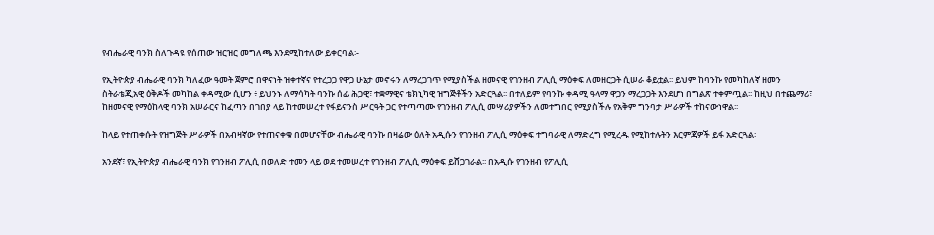የብሔራዊ ባንክ ስለጉዳዩ የሰጠው ዝርዝር መግለጫ እንደሚከተለው ይቀርባል፡-

የኢትዮጵያ ብሔራዊ ባንክ ካለፈው ዓመት ጀምሮ በዋናነት ዝቀተኛና የተረጋጋ የዋጋ ሁኔታ መኖሩን ለማረጋገጥ የሚያስችል ዘመናዊ የገንዘብ ፖሊሲ ማዕቀፍ ለመዘርጋት ሲሠራ ቆይቷል፡፡ ይህም ከባንኩ የመካከለኛ ዘመን ስትራቴጂአዊ ዕቅዶች መካከል ቀዳሚው ሲሆን ፥ ይህንኑ ለማሳካት ባንኩ ሰፊ ሕጋዊ፣ ተቋማዊና ቴክኒካዊ ዝግጅቶችን አድርጓል፡፡ በተለይም የባንኩ ቀዳሚ ዓላማ ዋጋን ማረጋጋት እንደሆነ በግልጽ ተቀምጧል፡፡ ከዚህ በተጨማሪ፣ ከዘመናዊ የማዕከላዊ ባንክ አሠራርና ከፈጣን በገበያ ላይ ከተመሠረተ የፋይናንስ ሥርዓት ጋር የተጣጣሙ የገንዘብ ፖሊሲ መሣሪያዎችን ለመተግበር የሚያስችሉ የአቅም ግንባታ ሥራዎች ተከናውነዋል፡፡

ከላይ የተጠቀሱት የዝግጅት ሥራዎች በአብዛኛው የተጠናቀቁ በመሆናቸው ብሔራዊ ባንኩ በዛሬው ዕለት አዲሱን የገንዘብ ፖሊሲ ማዕቀፍ ተግባራዊ ለማድረግ የሚረዱ የሚከተሉትን እርምጃዎች ይፋ አድርጓል፡

አንደኛ፣ የኢትዮጵያ ብሔራዊ ባንክ የገንዘብ ፖሊሲ በወለድ ተመን ላይ ወደ ተመሠረተ የገንዘብ ፖሊሲ ማዕቀፍ ይሸጋገራል፡፡ በአዲሱ የገንዘብ የፖሊሲ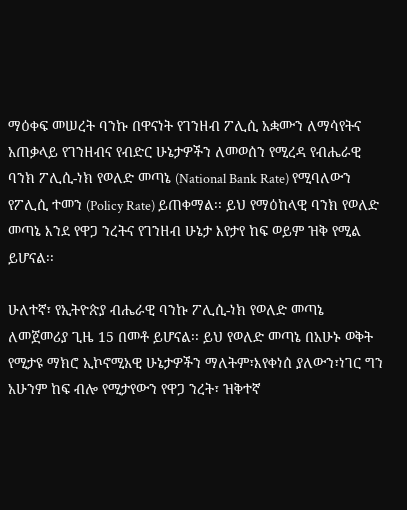ማዕቀፍ መሠረት ባንኩ በዋናነት የገንዘብ ፖሊሲ አቋሙን ለማሳየትና አጠቃላይ የገንዘብና የብድር ሁኔታዎችን ለመወሰን የሚረዳ የብሔራዊ ባንክ ፖሊሲ-ነክ የወለድ መጣኔ (National Bank Rate) የሚባለውን የፖሊሲ ተመን (Policy Rate) ይጠቀማል፡፡ ይህ የማዕከላዊ ባንክ የወለድ መጣኔ እንደ የዋጋ ንረትና የገንዘብ ሁኔታ እየታየ ከፍ ወይም ዝቅ የሚል ይሆናል፡፡

ሁለተኛ፣ የኢትዮጵያ ብሔራዊ ባንኩ ፖሊሲ-ነክ የወለድ መጣኔ ለመጀመሪያ ጊዜ 15 በመቶ ይሆናል፡፡ ይህ የወለድ መጣኔ በአሁኑ ወቅት የሚታዩ ማክሮ ኢኮኖሚአዊ ሁኔታዎችን ማለትም፣እየቀነሰ ያለውን፣ነገር ግን አሁንም ከፍ ብሎ የሚታየውን የዋጋ ንረት፣ ዝቅተኛ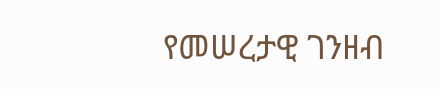የመሠረታዊ ገንዘብ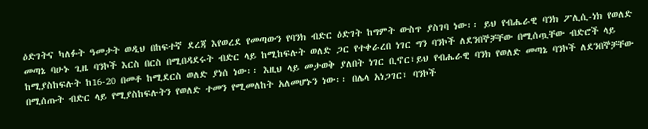ዕድገትና ካለፉት ዓመታት ወዲህ በከፍተኛ ደረጃ እየወረደ የመጣውን የባንክ ብድር ዕድገት ከግምት ውስጥ ያስገባ ነው፡፡ ይህ የብሔራዊ ባንክ ፖሊሲ-ነክ የወለድ መጣኔ ባሁኑ ጊዜ ባንኮች እርስ በርስ በሚበዳደሩት ብድር ላይ ከሚከፍሉት ወለድ ጋር የተቀራረበ ነገር ግን ባንኮች ለደንበኞቻቸው በሚሰጧቸው ብድሮች ላይ ከሚያስከፍሉት ከ16-20 በመቶ ከሚደርስ ወለድ ያነሰ ነው፡፡ እዚህ ላይ መታወቅ ያለበት ነገር ቢኖር፣ይህ የብሔራዊ ባንክ የወለድ መጣኔ ባንኮች ለደንበኞቻቸው በሚሰጡት ብድር ላይ የሚያስከፍሉትን የወለድ ተመን የሚመለከት አለመሆኑን ነው፡፡ በሌላ አነጋገር፣ ባንኮች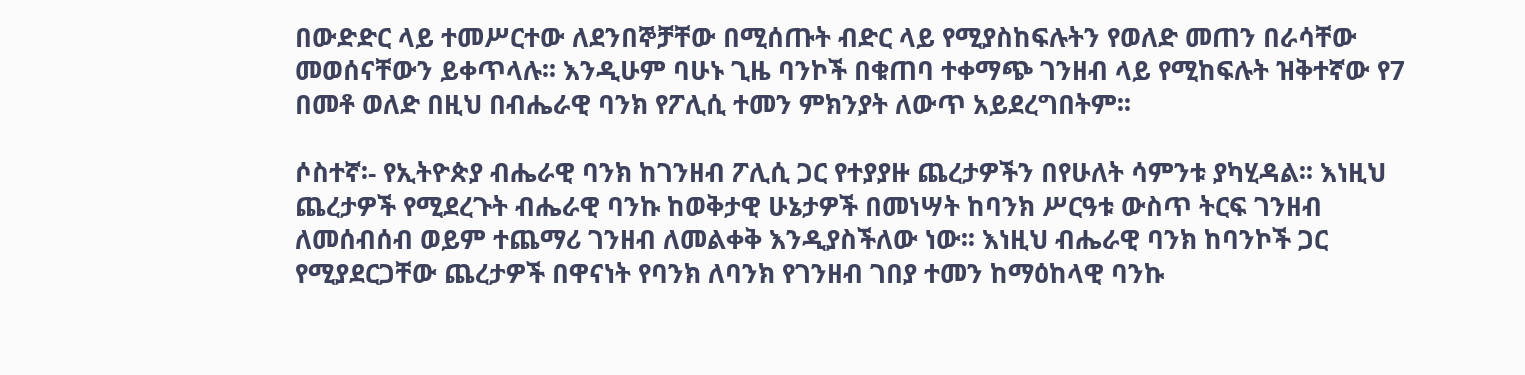በውድድር ላይ ተመሥርተው ለደንበኞቻቸው በሚሰጡት ብድር ላይ የሚያስከፍሉትን የወለድ መጠን በራሳቸው መወሰናቸውን ይቀጥላሉ፡፡ እንዲሁም ባሁኑ ጊዜ ባንኮች በቁጠባ ተቀማጭ ገንዘብ ላይ የሚከፍሉት ዝቅተኛው የ7 በመቶ ወለድ በዚህ በብሔራዊ ባንክ የፖሊሲ ተመን ምክንያት ለውጥ አይደረግበትም፡፡

ሶስተኛ፡- የኢትዮጵያ ብሔራዊ ባንክ ከገንዘብ ፖሊሲ ጋር የተያያዙ ጨረታዎችን በየሁለት ሳምንቱ ያካሂዳል፡፡ እነዚህ ጨረታዎች የሚደረጉት ብሔራዊ ባንኩ ከወቅታዊ ሁኔታዎች በመነሣት ከባንክ ሥርዓቱ ውስጥ ትርፍ ገንዘብ ለመሰብሰብ ወይም ተጨማሪ ገንዘብ ለመልቀቅ እንዲያስችለው ነው፡፡ እነዚህ ብሔራዊ ባንክ ከባንኮች ጋር የሚያደርጋቸው ጨረታዎች በዋናነት የባንክ ለባንክ የገንዘብ ገበያ ተመን ከማዕከላዊ ባንኩ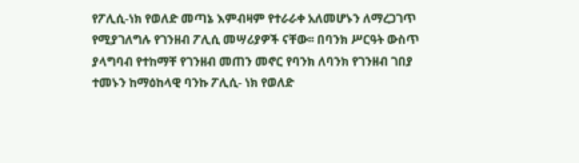የፖሊሲ-ነክ የወለድ መጣኔ እምብዛም የተራራቀ አለመሆኑን ለማረጋገጥ የሚያገለግሉ የገንዘብ ፖሊሲ መሣሪያዎች ናቸው፡፡ በባንክ ሥርዓት ውስጥ ያላግባብ የተከማቸ የገንዘብ መጠን መኖር የባንክ ለባንክ የገንዘብ ገበያ ተመኑን ከማዕከላዊ ባንኩ ፖሊሲ- ነክ የወለድ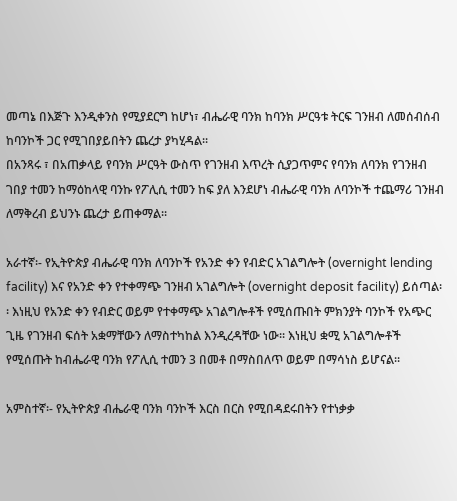መጣኔ በእጅጉ እንዲቀንስ የሚያደርግ ከሆነ፣ ብሔራዊ ባንክ ከባንክ ሥርዓቱ ትርፍ ገንዘብ ለመሰብሰብ ከባንኮች ጋር የሚገበያይበትን ጨረታ ያካሂዳል፡፡
በአንጻሩ ፣ በአጠቃላይ የባንክ ሥርዓት ውስጥ የገንዘብ እጥረት ሲያጋጥምና የባንክ ለባንክ የገንዘብ ገበያ ተመን ከማዕከላዊ ባንኩ የፖሊሲ ተመን ከፍ ያለ እንደሆነ ብሔራዊ ባንክ ለባንኮች ተጨማሪ ገንዘብ ለማቅረብ ይህንኑ ጨረታ ይጠቀማል፡፡

አራተኛ፡- የኢትዮጵያ ብሔራዊ ባንክ ለባንኮች የአንድ ቀን የብድር አገልግሎት (overnight lending facility) እና የአንድ ቀን የተቀማጭ ገንዘብ አገልግሎት (overnight deposit facility) ይሰጣል፡፡ እነዚህ የአንድ ቀን የብድር ወይም የተቀማጭ አገልግሎቶች የሚሰጡበት ምክንያት ባንኮች የአጭር ጊዜ የገንዘብ ፍሰት አቋማቸውን ለማስተካከል እንዲረዳቸው ነው፡፡ እነዚህ ቋሚ አገልግሎቶች የሚሰጡት ከብሔራዊ ባንክ የፖሊሲ ተመን 3 በመቶ በማስበለጥ ወይም በማሳነስ ይሆናል፡፡

አምስተኛ፡- የኢትዮጵያ ብሔራዊ ባንክ ባንኮች እርስ በርስ የሚበዳደሩበትን የተነቃቃ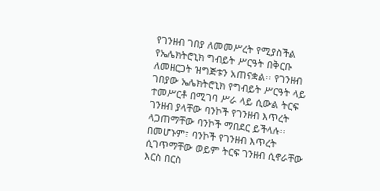የገንዘብ ገበያ ለመመሥረት የሚያስችል የኤሌክትሮኒክ ግብይት ሥርዓት በቅርቡ ለመዘርጋት ዝግጅቱን አጠናቋል፡፡ የገንዘብ ገበያው ኤሌክትሮኒክ የግብይት ሥርዓት ላይ ተመሥርቶ በሚገባ ሥራ ላይ ሲውል ትርፍ ገንዘብ ያላቸው ባንኮች የገንዘብ እጥረት ላጋጠማቸው ባንኮች ማበደር ይችላሉ፡፡ በመሆኑም፣ ባንኮች የገንዘብ እጥረት ሲገጥማቸው ወይም ትርፍ ገንዘብ ሲኖራቸው እርስ በርስ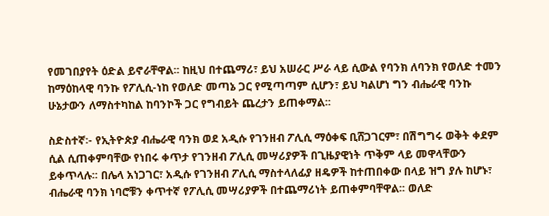የመገበያየት ዕድል ይኖራቸዋል፡፡ ከዚህ በተጨማሪ፣ ይህ አሠራር ሥራ ላይ ሲውል የባንክ ለባንክ የወለድ ተመን ከማዕከላዊ ባንኩ የፖሊሲ-ነከ የወለድ መጣኔ ጋር የሚጣጣም ሲሆን፣ ይህ ካልሆነ ግን ብሔራዊ ባንኩ ሁኔታውን ለማስተካከል ከባንኮች ጋር የግብይት ጨረታን ይጠቀማል፡፡

ስድስተኛ፡- የኢትዮጵያ ብሔራዊ ባንክ ወደ አዲሱ የገንዘብ ፖሊሲ ማዕቀፍ ቢሸጋገርም፣ በሽግግሩ ወቅት ቀደም ሲል ሲጠቀምባቸው የነበሩ ቀጥታ የገንዘብ ፖሊሲ መሣሪያዎች በጊዜያዊነት ጥቅም ላይ መዋላቸውን ይቀጥላሉ፡፡ በሌላ አነጋገር፣ አዲሱ የገንዘብ ፖሊሲ ማስተላለፊያ ዘዴዎች ከተጠበቀው በላይ ዝግ ያሉ ከሆኑ፣ ብሔራዊ ባንክ ነባሮቹን ቀጥተኛ የፖሊሲ መሣሪያዎች በተጨማሪነት ይጠቀምባቸዋል፡፡ ወለድ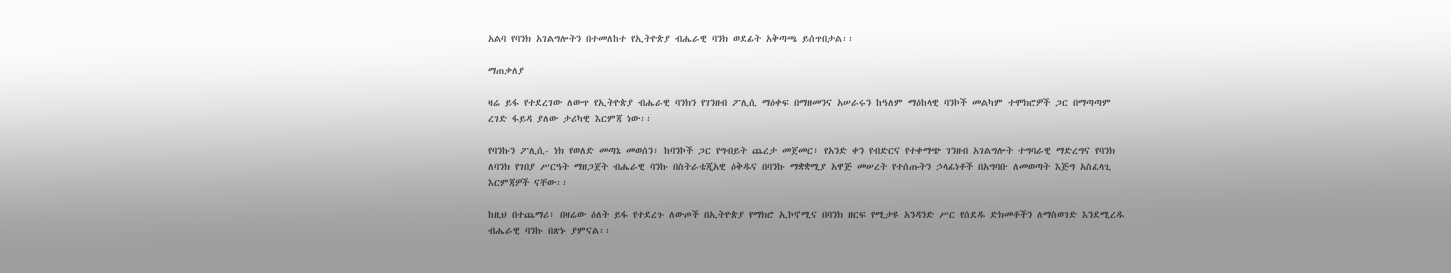አልባ የባንክ አገልግሎትን በተመለከተ የኢትዮጵያ ብሔራዊ ባንክ ወደፊት አቅጣጫ ይሰጥበታል፡፡

ማጠቃለያ

ዛሬ ይፋ የተደረገው ለውጥ የኢትዮጵያ ብሔራዊ ባንክን የገንዘብ ፖሊሲ ማዕቀፍ በማዘመንና አሠራሩን ከዓለም ማዕከላዊ ባንኮች መልካም ተሞክሮዎች ጋር በማጣጣም ረገድ ፋይዳ ያለው ታሪካዊ እርምጃ ነው፡፡

የባንኩን ፖሊሲ- ነክ የወለድ መጣኔ መወሰን፣ ከባንኮች ጋር የግብይት ጨረታ መጀመር፣ የአንድ ቀን የብድርና የተቀማጭ ገንዘብ አገልግሎት ተግባራዊ ማድረግና የባንክ ለባንክ የገበያ ሥርዓት ማዘጋጀት ብሔራዊ ባንኩ በስትራቴጂአዊ ዕቅዱና በባንኩ ማቋቋሚያ አዋጅ መሠረት የተሰጡትን ኃላፊነቶች በአግባቡ ለመወጣት እጅግ አስፈላጊ እርምጃዎች ናቸው፡፡

ከዚህ በተጨማሪ፣ በዛሬው ዕለት ይፋ የተደረጉ ለውጦች በኢትዮጵያ የማክሮ ኢኮኖሚና በባንክ ዘርፍ የሚታዩ አንዳንድ ሥር የሰደዱ ድክመቶችን ለማስወገድ እንደሚረዱ ብሔራዊ ባንኩ በጽኑ ያምናል፡፡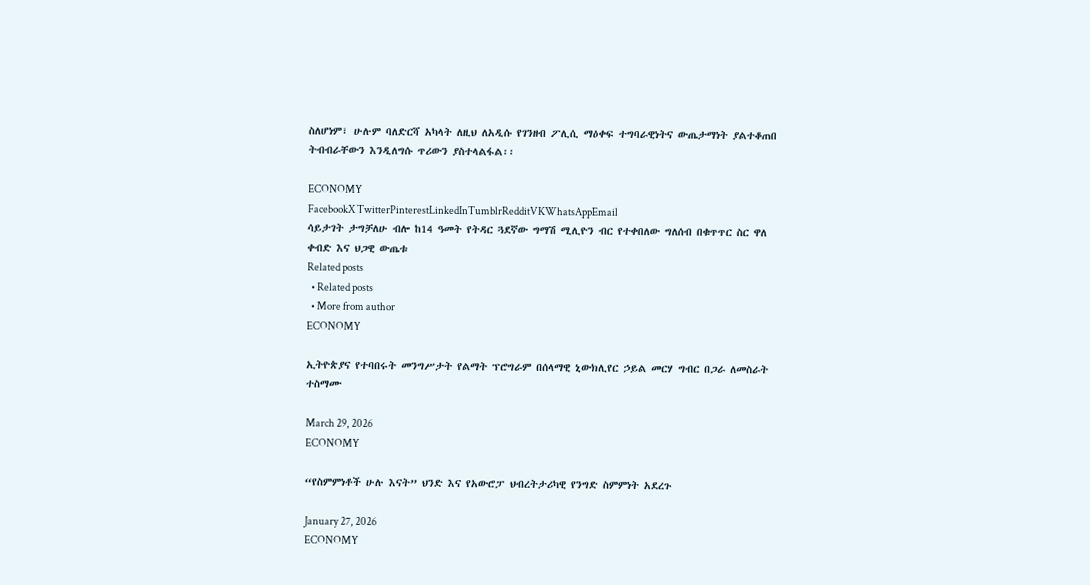ስለሆነም፣ ሁሉም ባለድርሻ አካላት ለዚህ ለአዲሱ የገንዘብ ፖሊሲ ማዕቀፍ ተግባራዊነትና ውጤታማነት ያልተቆጠበ ትብብራቸውን እንዲለግሱ ጥሪውን ያስተላልፋል፡፡

ECONOMY
FacebookX TwitterPinterestLinkedInTumblrRedditVKWhatsAppEmail
ሳይታገት ታግቻለሁ ብሎ ከ14 ዓመት የትዳር ጓደኛው ግማሽ ሚሊዮን ብር የተቀበለው ግለሰብ በቁጥጥር ስር ዋለ
ቀብድ እና ህጋዊ ውጤቱ
Related posts
  • Related posts
  • More from author
ECONOMY

ኢትዮጵያና የተባበሩት መንግሥታት የልማት ፕሮግራም በሰላማዊ ኒውክሊየር ኃይል መርሃ ግብር በጋራ ለመስራት ተስማሙ

March 29, 2026
ECONOMY

“የስምምነቶች ሁሉ እናት” ህንድ እና የአውሮፓ ህብረትታሪካዊ የንግድ ስምምነት አደረጉ

January 27, 2026
ECONOMY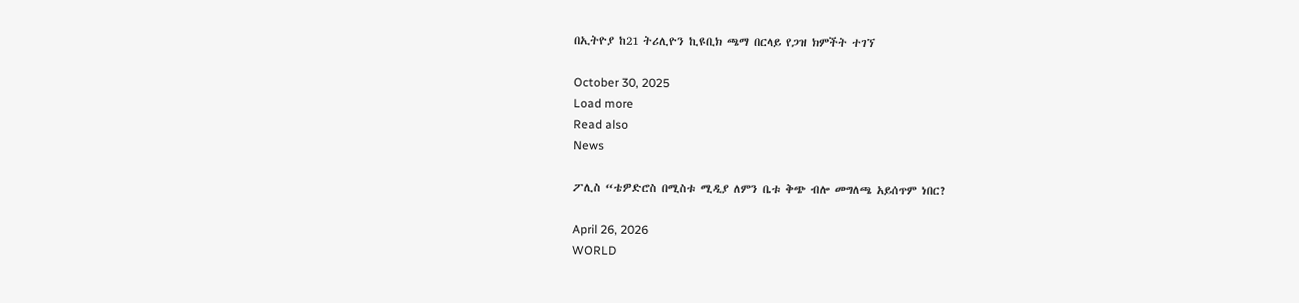በኢትዮያ ከ21 ትሪሊዮን ኪዩቢክ ጫማ በርላይ የጋዝ ክምችት ተገኘ

October 30, 2025
Load more
Read also
News

ፖሊስ “ቴዎድሮስ በሚስቱ ሚዲያ ለምን ቤቱ ቅጭ ብሎ መግለጫ አይሰጥም ነበር?

April 26, 2026
WORLD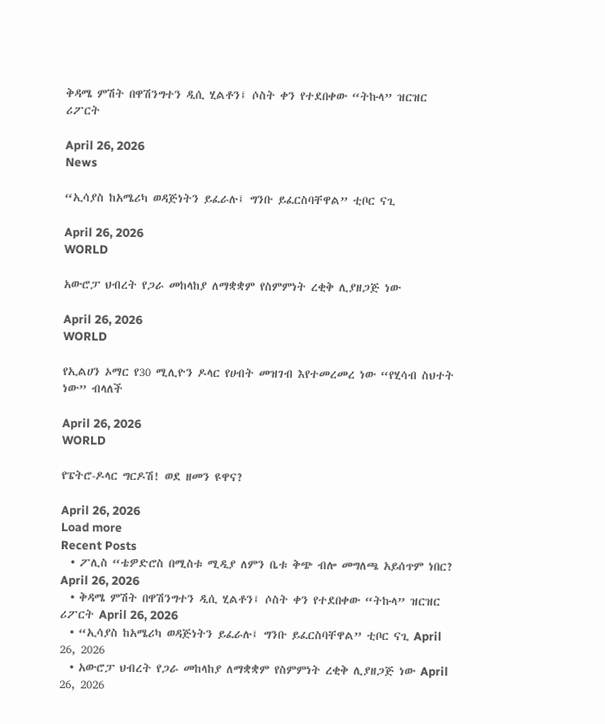ቅዳሜ ምሽት በዋሽንግተን ዲሲ ሂልቶን፤ ሶስት ቀን የተደበቀው “ትኩላ” ዝርዝር ሪፖርት

April 26, 2026
News

“ኢሳያስ ከአሜሪካ ወዳጅነትን ይፈራሉ፤ ግንቡ ይፈርስባቸዋል” ቲቦር ናጊ

April 26, 2026
WORLD

አውሮፓ ህብረት የጋራ መከላከያ ለማቋቋም የስምምነት ረቂቅ ሊያዘጋጅ ነው

April 26, 2026
WORLD

የኢልሀን ኦማር የ30 ሚሊዮን ዶላር የሀብት መዝገብ እየተመረመረ ነው “የሂሳብ ስህተት ነው” ብላለች

April 26, 2026
WORLD

የፔትሮ-ዶላር ግርዶሽ! ወደ ዘመን ዩዋና?

April 26, 2026
Load more
Recent Posts
  • ፖሊስ “ቴዎድሮስ በሚስቱ ሚዲያ ለምን ቤቱ ቅጭ ብሎ መግለጫ አይሰጥም ነበር? April 26, 2026
  • ቅዳሜ ምሽት በዋሽንግተን ዲሲ ሂልቶን፤ ሶስት ቀን የተደበቀው “ትኩላ” ዝርዝር ሪፖርት April 26, 2026
  • “ኢሳያስ ከአሜሪካ ወዳጅነትን ይፈራሉ፤ ግንቡ ይፈርስባቸዋል” ቲቦር ናጊ April 26, 2026
  • አውሮፓ ህብረት የጋራ መከላከያ ለማቋቋም የስምምነት ረቂቅ ሊያዘጋጅ ነው April 26, 2026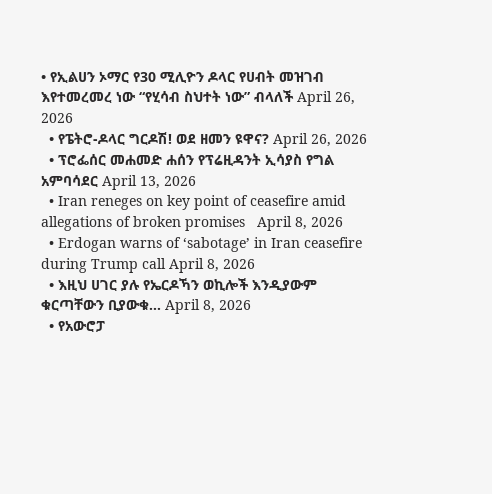• የኢልሀን ኦማር የ30 ሚሊዮን ዶላር የሀብት መዝገብ እየተመረመረ ነው “የሂሳብ ስህተት ነው” ብላለች April 26, 2026
  • የፔትሮ-ዶላር ግርዶሽ! ወደ ዘመን ዩዋና? April 26, 2026
  • ፕሮፌሰር መሐመድ ሐሰን የፕሬዚዳንት ኢሳያስ የግል አምባሳደር April 13, 2026
  • Iran reneges on key point of ceasefire amid allegations of broken promises   April 8, 2026
  • Erdogan warns of ‘sabotage’ in Iran ceasefire during Trump call April 8, 2026
  • እዚህ ሀገር ያሉ የኤርዶኻን ወኪሎች እንዲያውም ቁርጣቸውን ቢያውቁ… April 8, 2026
  • የአውሮፓ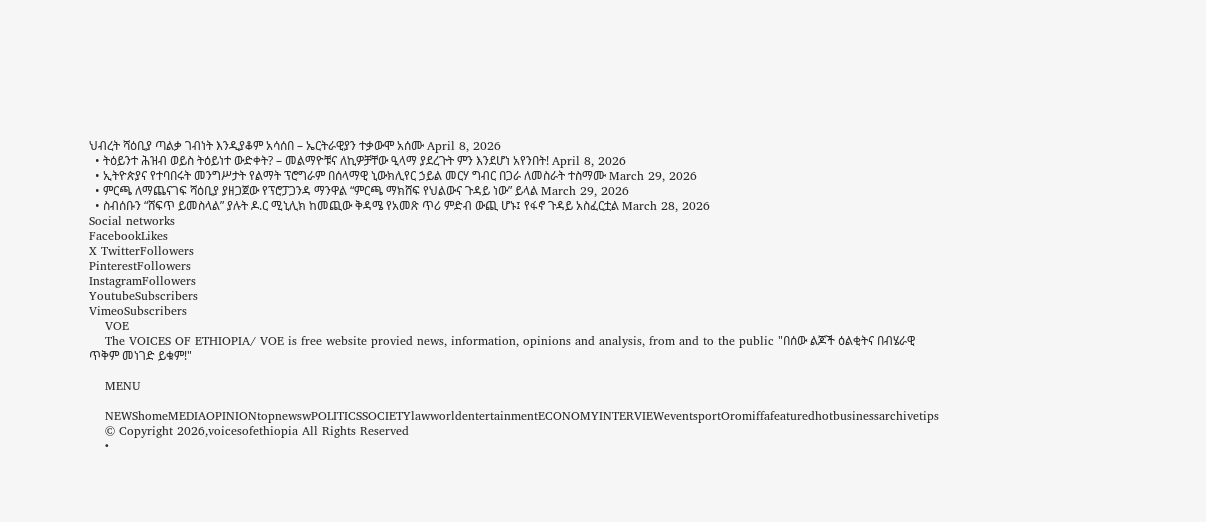ህብረት ሻዕቢያ ጣልቃ ገብነት እንዲያቆም አሳሰበ – ኤርትራዊያን ተቃውሞ አሰሙ April 8, 2026
  • ትዕይንተ ሕዝብ ወይስ ትዕይነተ ውድቀት? – መልማዮቹና ለኪዎቻቸው ዒላማ ያደረጉት ምን እንደሆነ አየንበት! April 8, 2026
  • ኢትዮጵያና የተባበሩት መንግሥታት የልማት ፕሮግራም በሰላማዊ ኒውክሊየር ኃይል መርሃ ግብር በጋራ ለመስራት ተስማሙ March 29, 2026
  • ምርጫ ለማጨናገፍ ሻዕቢያ ያዘጋጀው የፕሮፓጋንዳ ማንዋል “ምርጫ ማክሸፍ የህልውና ጉዳይ ነው” ይላል March 29, 2026
  • ስብሰቡን “ሸፍጥ ይመስላል” ያሉት ዶ.ር ሚኒሊክ ከመጪው ቅዳሜ የአመጽ ጥሪ ምድብ ውጪ ሆኑ፤ የፋኖ ጉዳይ አስፈርቷል March 28, 2026
Social networks
FacebookLikes
X TwitterFollowers
PinterestFollowers
InstagramFollowers
YoutubeSubscribers
VimeoSubscribers
    VOE
    The VOICES OF ETHIOPIA/ VOE is free website provied news, information, opinions and analysis, from and to the public "በሰው ልጆች ዕልቂትና በብሄራዊ ጥቅም መነገድ ይቁም!"

    MENU

    NEWShomeMEDIAOPINIONtopnewswPOLITICSSOCIETYlawworldentertainmentECONOMYINTERVIEWeventsportOromiffafeaturedhotbusinessarchivetips
    © Copyright 2026,voicesofethiopia All Rights Reserved
    •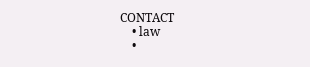CONTACT
    • law
    •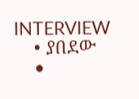INTERVIEW
    • ያበደው
    •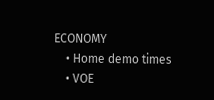ECONOMY
    • Home demo times
    • VOE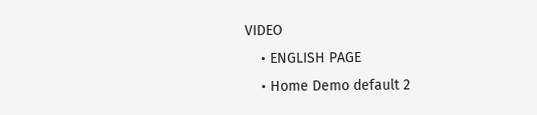VIDEO
    • ENGLISH PAGE
    • Home Demo default 2